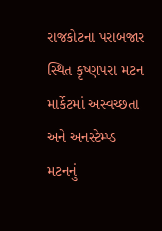રાજકોટના પરાબજાર સ્થિત કૃષ્ણપરા મટન માર્કેટમાં અસ્વચ્છતા અને અનસ્ટેમ્પ્ડ મટનનું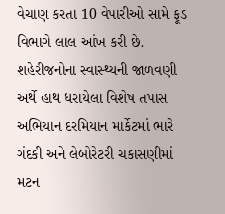વેચાણ કરતા 10 વેપારીઓ સામે ફૂડ વિભાગે લાલ આંખ કરી છે. શહેરીજનોના સ્વાસ્થ્યની જાળવણી અર્થે હાથ ધરાયેલા વિશેષ તપાસ અભિયાન દરમિયાન માર્કેટમાં ભારે ગંદકી અને લેબોરેટરી ચકાસણીમાં મટન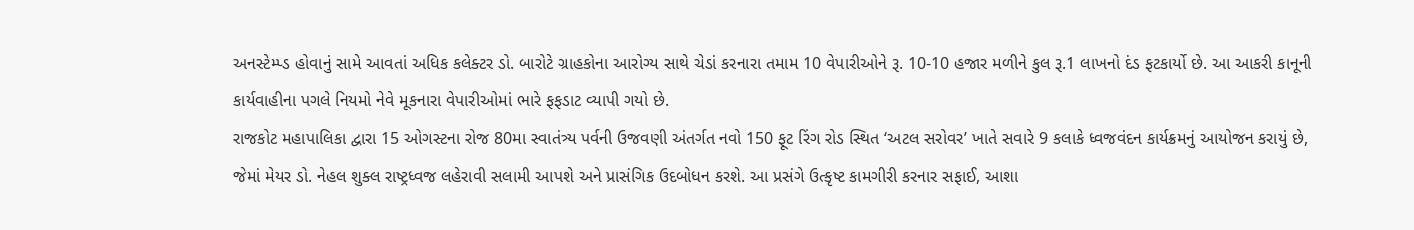અનસ્ટેમ્પ્ડ હોવાનું સામે આવતાં અધિક કલેક્ટર ડો. બારોટે ગ્રાહકોના આરોગ્ય સાથે ચેડાં કરનારા તમામ 10 વેપારીઓને રૂ. 10-10 હજાર મળીને કુલ રૂ.1 લાખનો દંડ ફટકાર્યો છે. આ આકરી કાનૂની કાર્યવાહીના પગલે નિયમો નેવે મૂકનારા વેપારીઓમાં ભારે ફફડાટ વ્યાપી ગયો છે.
રાજકોટ મહાપાલિકા દ્વારા 15 ઓગસ્ટના રોજ 80મા સ્વાતંત્ર્ય પર્વની ઉજવણી અંતર્ગત નવો 150 ફૂટ રિંગ રોડ સ્થિત ‘અટલ સરોવર’ ખાતે સવારે 9 કલાકે ધ્વજવંદન કાર્યક્રમનું આયોજન કરાયું છે, જેમાં મેયર ડો. નેહલ શુક્લ રાષ્ટ્રધ્વજ લહેરાવી સલામી આપશે અને પ્રાસંગિક ઉદબોધન કરશે. આ પ્રસંગે ઉત્કૃષ્ટ કામગીરી કરનાર સફાઈ, આશા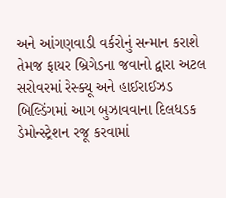અને આંગણવાડી વર્કરોનું સન્માન કરાશે તેમજ ફાયર બ્રિગેડના જવાનો દ્વારા અટલ સરોવરમાં રેસ્ક્યૂ અને હાઈરાઈઝડ બિલ્ડિંગમાં આગ બુઝાવવાના દિલધડક ડેમોન્સ્ટ્રેશન રજૂ કરવામાં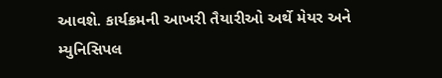આવશે. કાર્યક્રમની આખરી તૈયારીઓ અર્થે મેયર અને મ્યુનિસિપલ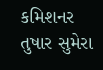કમિશનર તુષાર સુમેરા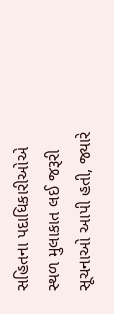સહિતના પદાધિકારીઓએ સ્થળ મુલાકાત લઈ જરૂરી સૂચનાઓ આપી હતી, જ્યારે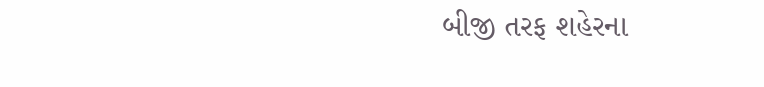બીજી તરફ શહેરના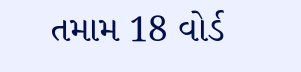તમામ 18 વોર્ડ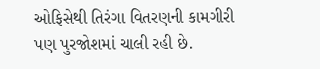ઓફિસેથી તિરંગા વિતરણની કામગીરી પણ પુરજોશમાં ચાલી રહી છે.